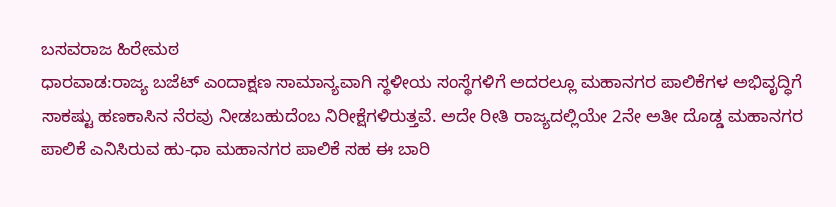ಬಸವರಾಜ ಹಿರೇಮಠ
ಧಾರವಾಡ:ರಾಜ್ಯ ಬಜೆಟ್ ಎಂದಾಕ್ಷಣ ಸಾಮಾನ್ಯವಾಗಿ ಸ್ಥಳೀಯ ಸಂಸ್ಥೆಗಳಿಗೆ ಅದರಲ್ಲೂ ಮಹಾನಗರ ಪಾಲಿಕೆಗಳ ಅಭಿವೃದ್ಧಿಗೆ ಸಾಕಷ್ಟು ಹಣಕಾಸಿನ ನೆರವು ನೀಡಬಹುದೆಂಬ ನಿರೀಕ್ಷೆಗಳಿರುತ್ತವೆ. ಅದೇ ರೀತಿ ರಾಜ್ಯದಲ್ಲಿಯೇ 2ನೇ ಅತೀ ದೊಡ್ಡ ಮಹಾನಗರ ಪಾಲಿಕೆ ಎನಿಸಿರುವ ಹು-ಧಾ ಮಹಾನಗರ ಪಾಲಿಕೆ ಸಹ ಈ ಬಾರಿ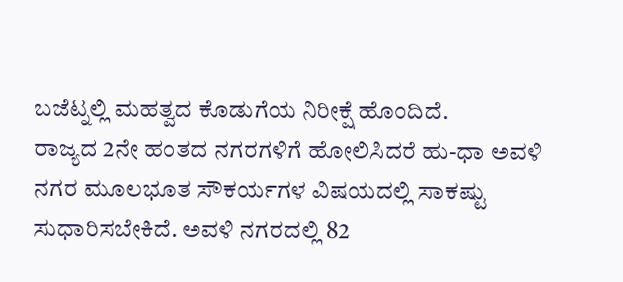ಬಜೆಟ್ನಲ್ಲಿ ಮಹತ್ವದ ಕೊಡುಗೆಯ ನಿರೀಕ್ಷೆ ಹೊಂದಿದೆ.
ರಾಜ್ಯದ 2ನೇ ಹಂತದ ನಗರಗಳಿಗೆ ಹೋಲಿಸಿದರೆ ಹು-ಧಾ ಅವಳಿ ನಗರ ಮೂಲಭೂತ ಸೌಕರ್ಯಗಳ ವಿಷಯದಲ್ಲಿ ಸಾಕಷ್ಟು ಸುಧಾರಿಸಬೇಕಿದೆ. ಅವಳಿ ನಗರದಲ್ಲಿ 82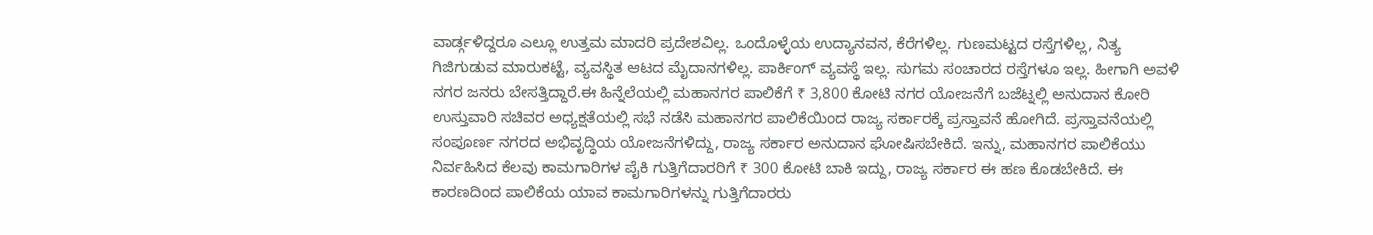ವಾರ್ಡ್ಗಳಿದ್ದರೂ ಎಲ್ಲೂ ಉತ್ತಮ ಮಾದರಿ ಪ್ರದೇಶವಿಲ್ಲ. ಒಂದೊಳ್ಳೆಯ ಉದ್ಯಾನವನ, ಕೆರೆಗಳಿಲ್ಲ. ಗುಣಮಟ್ಟದ ರಸ್ತೆಗಳಿಲ್ಲ, ನಿತ್ಯ ಗಿಜಿಗುಡುವ ಮಾರುಕಟ್ಟೆ, ವ್ಯವಸ್ಥಿತ ಆಟದ ಮೈದಾನಗಳಿಲ್ಲ. ಪಾರ್ಕಿಂಗ್ ವ್ಯವಸ್ಥೆ ಇಲ್ಲ. ಸುಗಮ ಸಂಚಾರದ ರಸ್ತೆಗಳೂ ಇಲ್ಲ. ಹೀಗಾಗಿ ಅವಳಿ ನಗರ ಜನರು ಬೇಸತ್ತಿದ್ದಾರೆ.ಈ ಹಿನ್ನೆಲೆಯಲ್ಲಿ ಮಹಾನಗರ ಪಾಲಿಕೆಗೆ ₹ 3,800 ಕೋಟಿ ನಗರ ಯೋಜನೆಗೆ ಬಜೆಟ್ನಲ್ಲಿ ಅನುದಾನ ಕೋರಿ ಉಸ್ತುವಾರಿ ಸಚಿವರ ಅಧ್ಯಕ್ಷತೆಯಲ್ಲಿ ಸಭೆ ನಡೆಸಿ ಮಹಾನಗರ ಪಾಲಿಕೆಯಿಂದ ರಾಜ್ಯ ಸರ್ಕಾರಕ್ಕೆ ಪ್ರಸ್ತಾವನೆ ಹೋಗಿದೆ. ಪ್ರಸ್ತಾವನೆಯಲ್ಲಿ ಸಂಪೂರ್ಣ ನಗರದ ಅಭಿವೃದ್ಧಿಯ ಯೋಜನೆಗಳಿದ್ದು, ರಾಜ್ಯ ಸರ್ಕಾರ ಅನುದಾನ ಘೋಷಿಸಬೇಕಿದೆ. ಇನ್ನು, ಮಹಾನಗರ ಪಾಲಿಕೆಯು ನಿರ್ವಹಿಸಿದ ಕೆಲವು ಕಾಮಗಾರಿಗಳ ಪೈಕಿ ಗುತ್ತಿಗೆದಾರರಿಗೆ ₹ 300 ಕೋಟಿ ಬಾಕಿ ಇದ್ದು, ರಾಜ್ಯ ಸರ್ಕಾರ ಈ ಹಣ ಕೊಡಬೇಕಿದೆ. ಈ ಕಾರಣದಿಂದ ಪಾಲಿಕೆಯ ಯಾವ ಕಾಮಗಾರಿಗಳನ್ನು ಗುತ್ತಿಗೆದಾರರು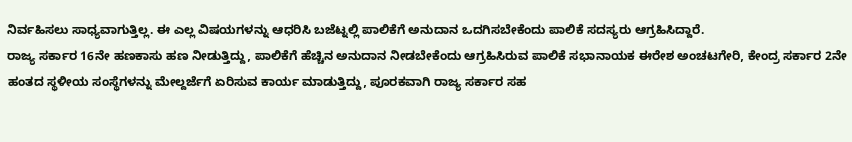ನಿರ್ವಹಿಸಲು ಸಾಧ್ಯವಾಗುತ್ತಿಲ್ಲ. ಈ ಎಲ್ಲ ವಿಷಯಗಳನ್ನು ಆಧರಿಸಿ ಬಜೆಟ್ನಲ್ಲಿ ಪಾಲಿಕೆಗೆ ಅನುದಾನ ಒದಗಿಸಬೇಕೆಂದು ಪಾಲಿಕೆ ಸದಸ್ಯರು ಆಗ್ರಹಿಸಿದ್ದಾರೆ.
ರಾಜ್ಯ ಸರ್ಕಾರ 16ನೇ ಹಣಕಾಸು ಹಣ ನೀಡುತ್ತಿದ್ದು, ಪಾಲಿಕೆಗೆ ಹೆಚ್ಚಿನ ಅನುದಾನ ನೀಡಬೇಕೆಂದು ಆಗ್ರಹಿಸಿರುವ ಪಾಲಿಕೆ ಸಭಾನಾಯಕ ಈರೇಶ ಅಂಚಟಗೇರಿ, ಕೇಂದ್ರ ಸರ್ಕಾರ 2ನೇ ಹಂತದ ಸ್ಥಳೀಯ ಸಂಸ್ಥೆಗಳನ್ನು ಮೇಲ್ದರ್ಜೆಗೆ ಏರಿಸುವ ಕಾರ್ಯ ಮಾಡುತ್ತಿದ್ದು, ಪೂರಕವಾಗಿ ರಾಜ್ಯ ಸರ್ಕಾರ ಸಹ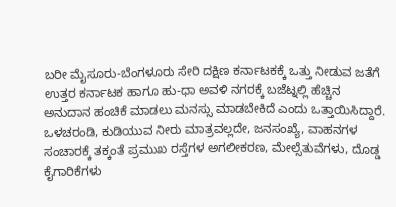ಬರೀ ಮೈಸೂರು-ಬೆಂಗಳೂರು ಸೇರಿ ದಕ್ಷಿಣ ಕರ್ನಾಟಕಕ್ಕೆ ಒತ್ತು ನೀಡುವ ಜತೆಗೆ ಉತ್ತರ ಕರ್ನಾಟಕ ಹಾಗೂ ಹು-ಧಾ ಅವಳಿ ನಗರಕ್ಕೆ ಬಜೆಟ್ನಲ್ಲಿ ಹೆಚ್ಚಿನ ಅನುದಾನ ಹಂಚಿಕೆ ಮಾಡಲು ಮನಸ್ಸು ಮಾಡಬೇಕಿದೆ ಎಂದು ಒತ್ತಾಯಿಸಿದ್ದಾರೆ.
ಒಳಚರಂಡಿ, ಕುಡಿಯುವ ನೀರು ಮಾತ್ರವಲ್ಲದೇ, ಜನಸಂಖ್ಯೆ, ವಾಹನಗಳ ಸಂಚಾರಕ್ಕೆ ತಕ್ಕಂತೆ ಪ್ರಮುಖ ರಸ್ತೆಗಳ ಅಗಲೀಕರಣ, ಮೇಲ್ಸೆತುವೆಗಳು, ದೊಡ್ಡ ಕೈಗಾರಿಕೆಗಳು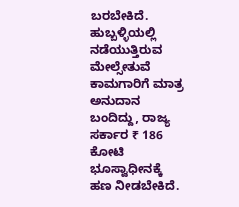ಬರಬೇಕಿದೆ. ಹುಬ್ಬಳ್ಳಿಯಲ್ಲಿ ನಡೆಯುತ್ತಿರುವ ಮೇಲ್ಸೇತುವೆ ಕಾಮಗಾರಿಗೆ ಮಾತ್ರ ಅನುದಾನ ಬಂದಿದ್ದು, ರಾಜ್ಯ ಸರ್ಕಾರ ₹ 186 ಕೋಟಿ ಭೂಸ್ವಾಧೀನಕ್ಕೆ ಹಣ ನೀಡಬೇಕಿದೆ.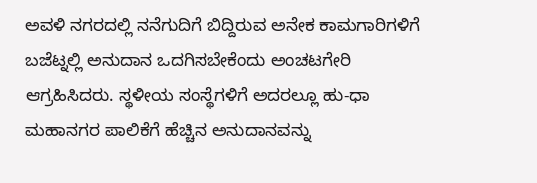ಅವಳಿ ನಗರದಲ್ಲಿ ನನೆಗುದಿಗೆ ಬಿದ್ದಿರುವ ಅನೇಕ ಕಾಮಗಾರಿಗಳಿಗೆ ಬಜೆಟ್ನಲ್ಲಿ ಅನುದಾನ ಒದಗಿಸಬೇಕೆಂದು ಅಂಚಟಗೇರಿ ಆಗ್ರಹಿಸಿದರು. ಸ್ಥಳೀಯ ಸಂಸ್ಥೆಗಳಿಗೆ ಅದರಲ್ಲೂ ಹು-ಧಾ ಮಹಾನಗರ ಪಾಲಿಕೆಗೆ ಹೆಚ್ಚಿನ ಅನುದಾನವನ್ನು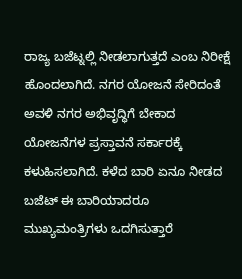ರಾಜ್ಯ ಬಜೆಟ್ನಲ್ಲಿ ನೀಡಲಾಗುತ್ತದೆ ಎಂಬ ನಿರೀಕ್ಷೆ ಹೊಂದಲಾಗಿದೆ. ನಗರ ಯೋಜನೆ ಸೇರಿದಂತೆ ಅವಳಿ ನಗರ ಅಭಿವೃದ್ಧಿಗೆ ಬೇಕಾದ ಯೋಜನೆಗಳ ಪ್ರಸ್ತಾವನೆ ಸರ್ಕಾರಕ್ಕೆ ಕಳುಹಿಸಲಾಗಿದೆ. ಕಳೆದ ಬಾರಿ ಏನೂ ನೀಡದ ಬಜೆಟ್ ಈ ಬಾರಿಯಾದರೂ ಮುಖ್ಯಮಂತ್ರಿಗಳು ಒದಗಿಸುತ್ತಾರೆ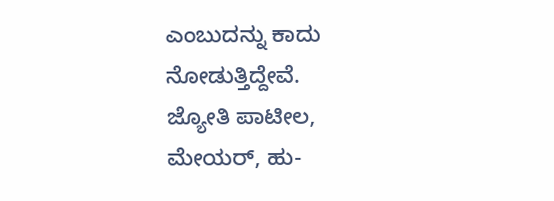ಎಂಬುದನ್ನು ಕಾದು ನೋಡುತ್ತಿದ್ದೇವೆ.
ಜ್ಯೋತಿ ಪಾಟೀಲ, ಮೇಯರ್, ಹು-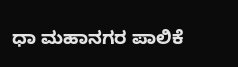ಧಾ ಮಹಾನಗರ ಪಾಲಿಕೆ